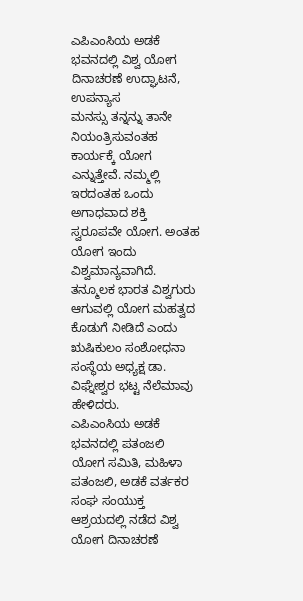ಎಪಿಎಂಸಿಯ ಅಡಕೆ ಭವನದಲ್ಲಿ ವಿಶ್ವ ಯೋಗ ದಿನಾಚರಣೆ ಉದ್ಘಾಟನೆ, ಉಪನ್ಯಾಸ
ಮನಸ್ಸು ತನ್ನನ್ನು ತಾನೇ ನಿಯಂತ್ರಿಸುವಂತಹ ಕಾರ್ಯಕ್ಕೆ ಯೋಗ ಎನ್ನುತ್ತೇವೆ. ನಮ್ಮಲ್ಲಿ ಇರದಂತಹ ಒಂದು ಅಗಾಧವಾದ ಶಕ್ತಿ ಸ್ವರೂಪವೇ ಯೋಗ. ಅಂತಹ ಯೋಗ ಇಂದು ವಿಶ್ವಮಾನ್ಯವಾಗಿದೆ. ತನ್ಮೂಲಕ ಭಾರತ ವಿಶ್ವಗುರು ಆಗುವಲ್ಲಿ ಯೋಗ ಮಹತ್ವದ ಕೊಡುಗೆ ನೀಡಿದೆ ಎಂದು ಋಷಿಕುಲಂ ಸಂಶೋಧನಾ ಸಂಸ್ಥೆಯ ಅಧ್ಯಕ್ಷ ಡಾ. ವಿಘ್ನೇಶ್ವರ ಭಟ್ಟ ನೆಲೆಮಾವು ಹೇಳಿದರು.
ಎಪಿಎಂಸಿಯ ಅಡಕೆ ಭವನದಲ್ಲಿ ಪತಂಜಲಿ ಯೋಗ ಸಮಿತಿ, ಮಹಿಳಾ ಪತಂಜಲಿ, ಅಡಕೆ ವರ್ತಕರ ಸಂಘ ಸಂಯುಕ್ತ ಆಶ್ರಯದಲ್ಲಿ ನಡೆದ ವಿಶ್ವ ಯೋಗ ದಿನಾಚರಣೆ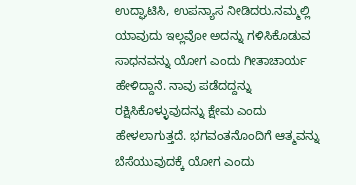ಉದ್ಘಾಟಿಸಿ, ಉಪನ್ಯಾಸ ನೀಡಿದರು.ನಮ್ಮಲ್ಲಿ ಯಾವುದು ಇಲ್ಲವೋ ಅದನ್ನು ಗಳಿಸಿಕೊಡುವ ಸಾಧನವನ್ನು ಯೋಗ ಎಂದು ಗೀತಾಚಾರ್ಯ ಹೇಳಿದ್ದಾನೆ. ನಾವು ಪಡೆದದ್ದನ್ನು ರಕ್ಷಿಸಿಕೊಳ್ಳುವುದನ್ನು ಕ್ಷೇಮ ಎಂದು ಹೇಳಲಾಗುತ್ತದೆ. ಭಗವಂತನೊಂದಿಗೆ ಆತ್ಮವನ್ನು ಬೆಸೆಯುವುದಕ್ಕೆ ಯೋಗ ಎಂದು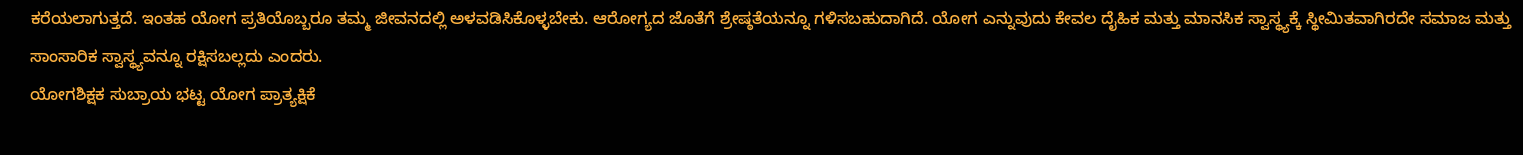ಕರೆಯಲಾಗುತ್ತದೆ. ಇಂತಹ ಯೋಗ ಪ್ರತಿಯೊಬ್ಬರೂ ತಮ್ಮ ಜೀವನದಲ್ಲಿ ಅಳವಡಿಸಿಕೊಳ್ಳಬೇಕು. ಆರೋಗ್ಯದ ಜೊತೆಗೆ ಶ್ರೇಷ್ಠತೆಯನ್ನೂ ಗಳಿಸಬಹುದಾಗಿದೆ. ಯೋಗ ಎನ್ನುವುದು ಕೇವಲ ದೈಹಿಕ ಮತ್ತು ಮಾನಸಿಕ ಸ್ವಾಸ್ಥ್ಯಕ್ಕೆ ಸ್ಥೀಮಿತವಾಗಿರದೇ ಸಮಾಜ ಮತ್ತು ಸಾಂಸಾರಿಕ ಸ್ವಾಸ್ಥ್ಯವನ್ನೂ ರಕ್ಷಿಸಬಲ್ಲದು ಎಂದರು.
ಯೋಗಶಿಕ್ಷಕ ಸುಬ್ರಾಯ ಭಟ್ಟ ಯೋಗ ಪ್ರಾತ್ಯಕ್ಷಿಕೆ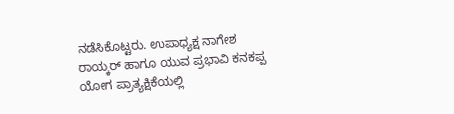ನಡೆಸಿಕೊಟ್ಟರು. ಉಪಾಧ್ಯಕ್ಷ ನಾಗೇಶ ರಾಯ್ಕರ್ ಹಾಗೂ ಯುವ ಪ್ರಭಾವಿ ಕನಕಪ್ಪ ಯೋಗ ಪ್ರಾತ್ಯಕ್ಷಿಕೆಯಲ್ಲಿ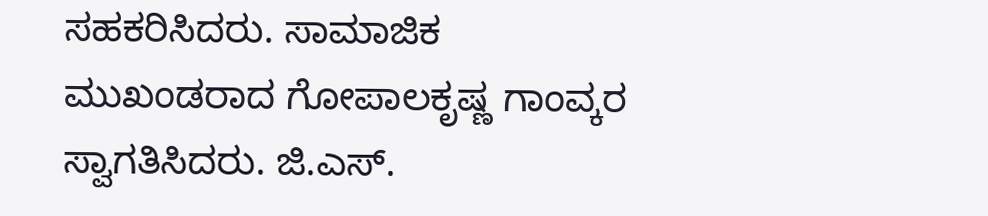ಸಹಕರಿಸಿದರು. ಸಾಮಾಜಿಕ ಮುಖಂಡರಾದ ಗೋಪಾಲಕೃಷ್ಣ ಗಾಂವ್ಕರ ಸ್ವಾಗತಿಸಿದರು. ಜಿ.ಎಸ್.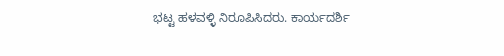ಭಟ್ಟ ಹಳವಳ್ಳಿ ನಿರೂಪಿಸಿದರು. ಕಾರ್ಯದರ್ಶಿ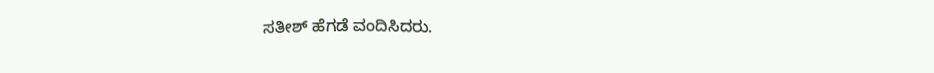ಸತೀಶ್ ಹೆಗಡೆ ವಂದಿಸಿದರು.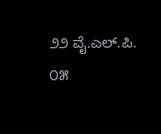೨೨ ವೈ.ಎಲ್.ಪಿ. ೦೫